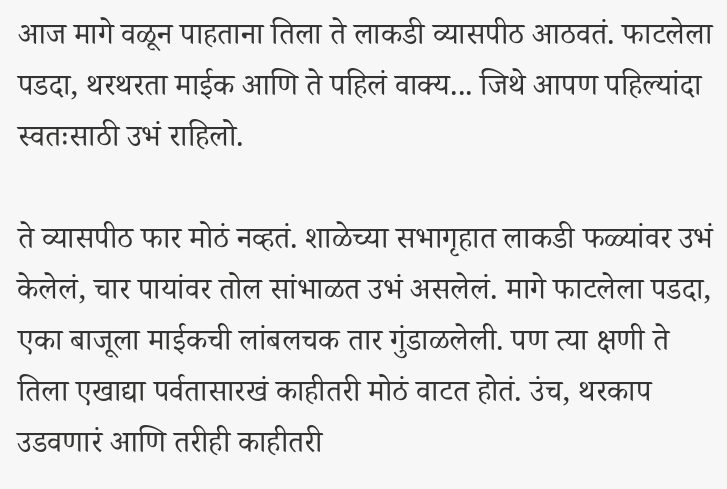आज मागे वळून पाहताना तिला ते लाकडी व्यासपीठ आठवतं. फाटलेला पडदा, थरथरता माईक आणि ते पहिलं वाक्य... जिथे आपण पहिल्यांदा स्वतःसाठी उभं राहिलो.

ते व्यासपीठ फार मोठं नव्हतं. शाळेच्या सभागृहात लाकडी फळ्यांवर उभं केलेलं, चार पायांवर तोल सांभाळत उभं असलेलं. मागे फाटलेला पडदा, एका बाजूला माईकची लांबलचक तार गुंडाळलेली. पण त्या क्षणी ते तिला एखाद्या पर्वतासारखं काहीतरी मोठं वाटत होतं. उंच, थरकाप उडवणारं आणि तरीही काहीतरी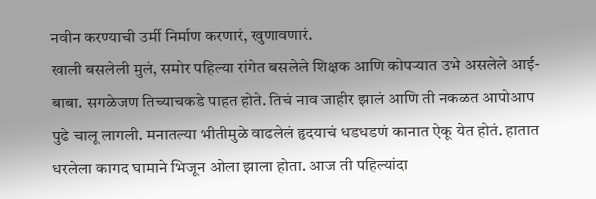नवीन करण्याची उर्मी निर्माण करणारं, खुणावणारं.
खाली बसलेली मुलं, समोर पहिल्या रांगेत बसलेले शिक्षक आणि कोपऱ्यात उभे असलेले आई-बाबा. सगळेजण तिच्याचकडे पाहत होते. तिचं नाव जाहीर झालं आणि ती नकळत आपोआप पुढे चालू लागली. मनातल्या भीतीमुळे वाढलेलं हृदयाचं धडधडणं कानात ऐकू येत होतं. हातात धरलेला कागद घामाने भिजून ओला झाला होता. आज ती पहिल्यांदा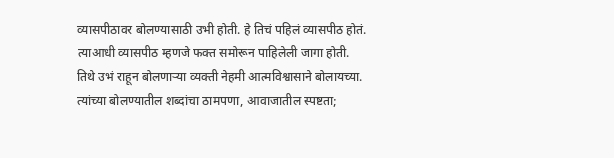व्यासपीठावर बोलण्यासाठी उभी होती. हे तिचं पहिलं व्यासपीठ होतं.
त्याआधी व्यासपीठ म्हणजे फक्त समोरून पाहिलेली जागा होती. तिथे उभं राहून बोलणाऱ्या व्यक्ती नेहमी आत्मविश्वासाने बोलायच्या. त्यांच्या बोलण्यातील शब्दांचा ठामपणा, आवाजातील स्पष्टता;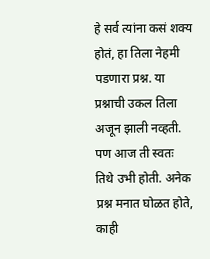हे सर्व त्यांना कसं शक्य होतं, हा तिला नेहमी पडणारा प्रश्न. या प्रश्नाची उकल तिला अजून झाली नव्हती. पण आज ती स्वतः तिथे उभी होती. अनेक प्रश्न मनात घोळत होते, काही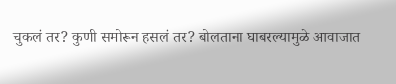चुकलं तर? कुणी समोरून हसलं तर? बोलताना घाबरल्यामुळे आवाजात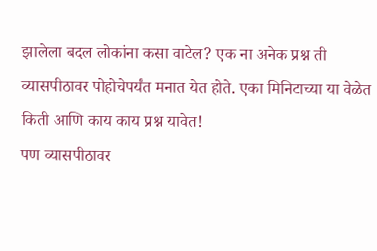झालेला बदल लोकांना कसा वाटेल? एक ना अनेक प्रश्न ती व्यासपीठावर पोहोचेपर्यंत मनात येत होते. एका मिनिटाच्या या वेळेत किती आणि काय काय प्रश्न यावेत!
पण व्यासपीठावर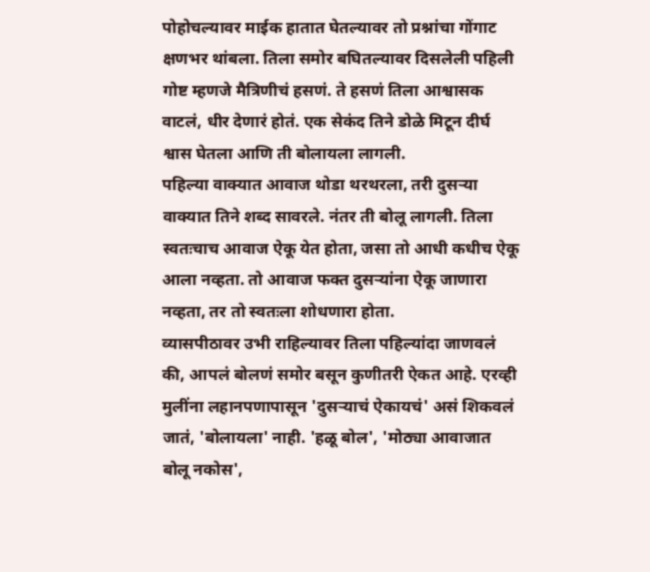पोहोचल्यावर माईक हातात घेतल्यावर तो प्रश्नांचा गोंगाट क्षणभर थांबला. तिला समोर बघितल्यावर दिसलेली पहिली गोष्ट म्हणजे मैत्रिणीचं हसणं. ते हसणं तिला आश्वासक वाटलं, धीर देणारं होतं. एक सेकंद तिने डोळे मिटून दीर्घ श्वास घेतला आणि ती बोलायला लागली.
पहिल्या वाक्यात आवाज थोडा थरथरला, तरी दुसऱ्या वाक्यात तिने शब्द सावरले. नंतर ती बोलू लागली. तिला स्वतःचाच आवाज ऐकू येत होता, जसा तो आधी कधीच ऐकू आला नव्हता. तो आवाज फक्त दुसऱ्यांना ऐकू जाणारा नव्हता, तर तो स्वतःला शोधणारा होता.
व्यासपीठावर उभी राहिल्यावर तिला पहिल्यांदा जाणवलं की, आपलं बोलणं समोर बसून कुणीतरी ऐकत आहे. एरव्ही मुलींना लहानपणापासून 'दुसऱ्याचं ऐकायचं' असं शिकवलं जातं, 'बोलायला' नाही. 'हळू बोल', 'मोठ्या आवाजात बोलू नकोस',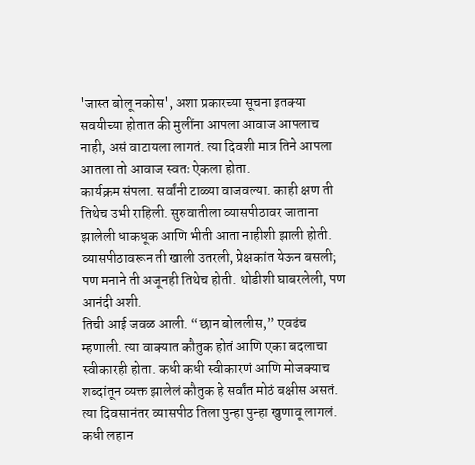'जास्त बोलू नकोस', अशा प्रकारच्या सूचना इतक्या सवयीच्या होतात की मुलींना आपला आवाज आपलाच नाही, असं वाटायला लागतं. त्या दिवशी मात्र तिने आपला आतला तो आवाज स्वतः ऐकला होता.
कार्यक्रम संपला. सर्वांनी टाळ्या वाजवल्या. काही क्षण ती तिथेच उभी राहिली. सुरुवातीला व्यासपीठावर जाताना झालेली धाकधूक आणि भीती आता नाहीशी झाली होती. व्यासपीठावरून ती खाली उतरली, प्रेक्षकांत येऊन बसली; पण मनाने ती अजूनही तिथेच होती. थोडीशी घाबरलेली, पण आनंदी अशी.
तिची आई जवळ आली. “छान बोललीस,” एवढंच म्हणाली. त्या वाक्यात कौतुक होतं आणि एका बदलाचा स्वीकारही होता. कधी कधी स्वीकारणं आणि मोजक्याच शब्दांतून व्यक्त झालेलं कौतुक हे सर्वांत मोठं बक्षीस असतं.
त्या दिवसानंतर व्यासपीठ तिला पुन्हा पुन्हा खुणावू लागलं. कधी लहान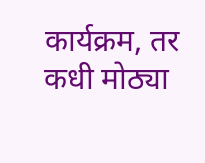कार्यक्रम, तर कधी मोठ्या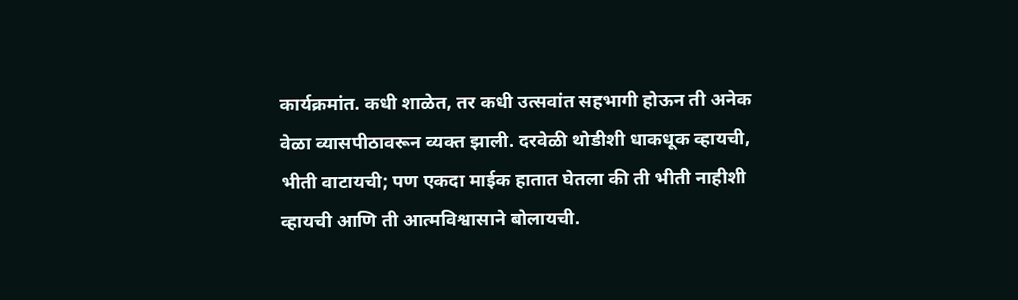कार्यक्रमांत. कधी शाळेत, तर कधी उत्सवांत सहभागी होऊन ती अनेक वेळा व्यासपीठावरून व्यक्त झाली. दरवेळी थोडीशी धाकधूक व्हायची, भीती वाटायची; पण एकदा माईक हातात घेतला की ती भीती नाहीशी व्हायची आणि ती आत्मविश्वासाने बोलायची.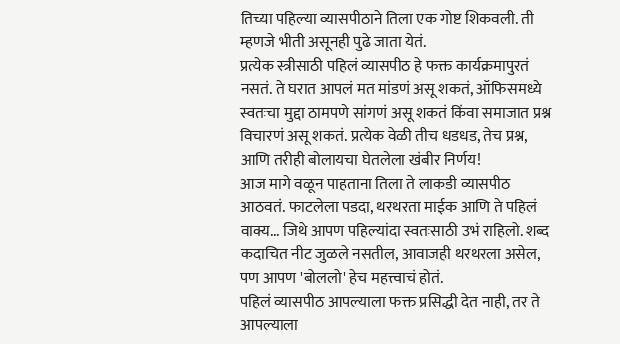तिच्या पहिल्या व्यासपीठाने तिला एक गोष्ट शिकवली. ती म्हणजे भीती असूनही पुढे जाता येतं.
प्रत्येक स्त्रीसाठी पहिलं व्यासपीठ हे फक्त कार्यक्रमापुरतं नसतं. ते घरात आपलं मत मांडणं असू शकतं, ऑफिसमध्ये स्वतःचा मुद्दा ठामपणे सांगणं असू शकतं किंवा समाजात प्रश्न विचारणं असू शकतं. प्रत्येक वेळी तीच धडधड, तेच प्रश्न, आणि तरीही बोलायचा घेतलेला खंबीर निर्णय!
आज मागे वळून पाहताना तिला ते लाकडी व्यासपीठ आठवतं. फाटलेला पडदा, थरथरता माईक आणि ते पहिलं वाक्य... जिथे आपण पहिल्यांदा स्वतःसाठी उभं राहिलो. शब्द कदाचित नीट जुळले नसतील, आवाजही थरथरला असेल, पण आपण 'बोललो' हेच महत्त्वाचं होतं.
पहिलं व्यासपीठ आपल्याला फक्त प्रसिद्धी देत नाही, तर ते आपल्याला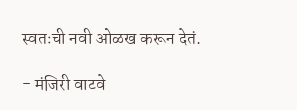स्वतःची नवी ओळख करून देतं.

- मंजिरी वाटवे